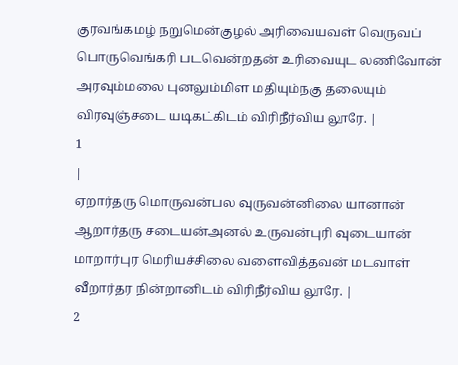குரவங்கமழ் நறுமென்குழல் அரிவையவள் வெருவப்
பொருவெங்கரி படவென்றதன் உரிவையுட லணிவோன்
அரவும்மலை புனலும்மிள மதியும்நகு தலையும்
விரவுஞ்சடை யடிகட்கிடம் விரிநீர்விய லூரே. |
1
|
ஏறார்தரு மொருவன்பல வுருவன்னிலை யானான்
ஆறார்தரு சடையன்அனல் உருவன்புரி வுடையான்
மாறார்புர மெரியச்சிலை வளைவித்தவன் மடவாள்
வீறார்தர நின்றானிடம் விரிநீர்விய லூரே. |
2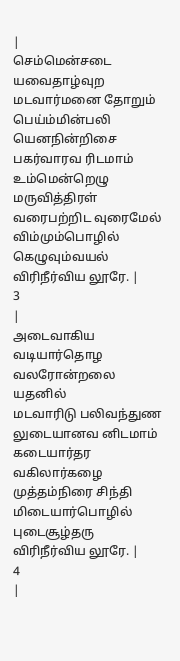|
செம்மென்சடை யவைதாழ்வுற மடவார்மனை தோறும்
பெய்ம்மின்பலி யெனநின்றிசை பகர்வாரவ ரிடமாம்
உம்மென்றெழு மருவித்திரள் வரைபற்றிட வுரைமேல்
விம்மும்பொழில் கெழுவும்வயல் விரிநீர்விய லூரே. |
3
|
அடைவாகிய வடியார்தொழ வலரோன்றலை யதனில்
மடவாரிடு பலிவந்துண லுடையானவ னிடமாம்
கடையார்தர வகிலார்கழை முத்தம்நிரை சிந்தி
மிடையார்பொழில் புடைசூழ்தரு விரிநீர்விய லூரே. |
4
|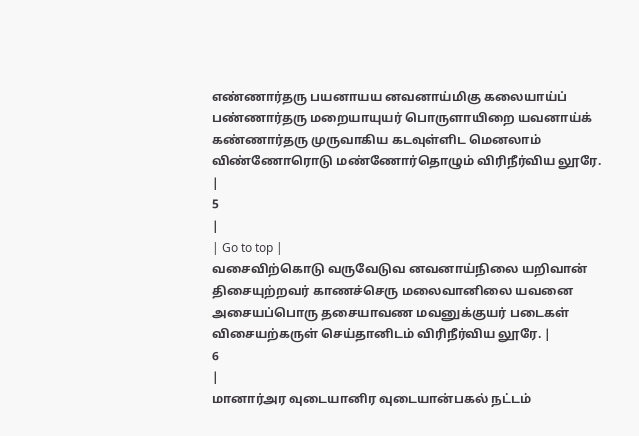எண்ணார்தரு பயனாயய னவனாய்மிகு கலையாய்ப்
பண்ணார்தரு மறையாயுயர் பொருளாயிறை யவனாய்க்
கண்ணார்தரு முருவாகிய கடவுள்ளிட மெனலாம்
விண்ணோரொடு மண்ணோர்தொழும் விரிநீர்விய லூரே. |
5
|
| Go to top |
வசைவிற்கொடு வருவேடுவ னவனாய்நிலை யறிவான்
திசையுற்றவர் காணச்செரு மலைவானிலை யவனை
அசையப்பொரு தசையாவண மவனுக்குயர் படைகள்
விசையற்கருள் செய்தானிடம் விரிநீர்விய லூரே. |
6
|
மானார்அர வுடையானிர வுடையான்பகல் நட்டம்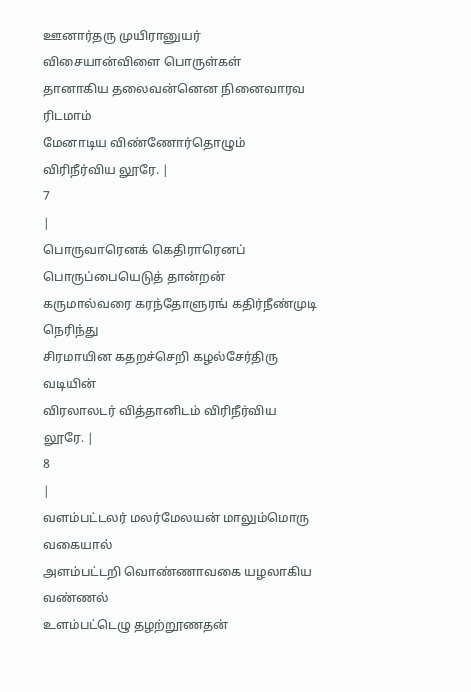ஊனார்தரு முயிரானுயர் விசையான்விளை பொருள்கள்
தானாகிய தலைவன்னென நினைவாரவ ரிடமாம்
மேனாடிய விண்ணோர்தொழும் விரிநீர்விய லூரே. |
7
|
பொருவாரெனக் கெதிராரெனப் பொருப்பையெடுத் தான்றன்
கருமால்வரை கரந்தோளுரங் கதிர்நீண்முடி நெரிந்து
சிரமாயின கதறச்செறி கழல்சேர்திரு வடியின்
விரலாலடர் வித்தானிடம் விரிநீர்விய லூரே. |
8
|
வளம்பட்டலர் மலர்மேலயன் மாலும்மொரு வகையால்
அளம்பட்டறி வொண்ணாவகை யழலாகிய வண்ணல்
உளம்பட்டெழு தழற்றூணதன்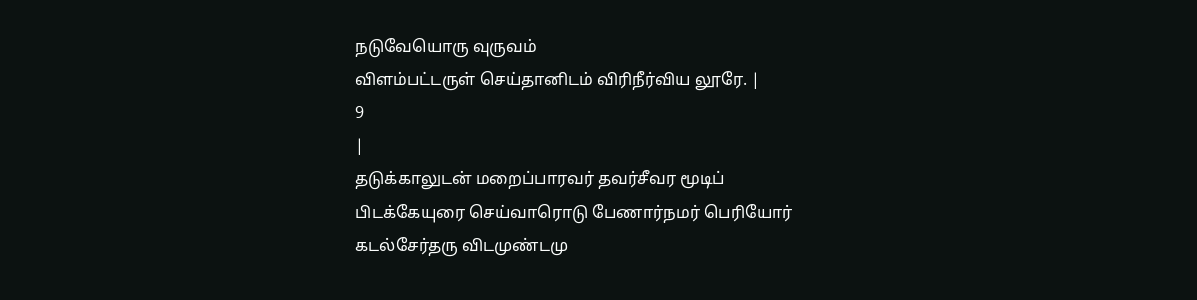நடுவேயொரு வுருவம்
விளம்பட்டருள் செய்தானிடம் விரிநீர்விய லூரே. |
9
|
தடுக்காலுடன் மறைப்பாரவர் தவர்சீவர மூடிப்
பிடக்கேயுரை செய்வாரொடு பேணார்நமர் பெரியோர்
கடல்சேர்தரு விடமுண்டமு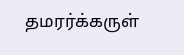தமரர்க்கருள்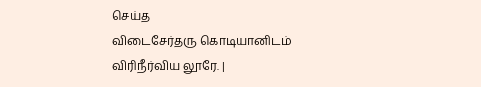செய்த
விடைசேர்தரு கொடியானிடம் விரிநீர்விய லூரே. |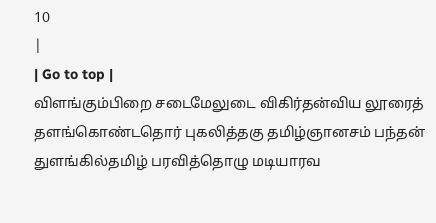10
|
| Go to top |
விளங்கும்பிறை சடைமேலுடை விகிர்தன்விய லூரைத்
தளங்கொண்டதொர் புகலித்தகு தமிழ்ஞானசம் பந்தன்
துளங்கில்தமிழ் பரவித்தொழு மடியாரவ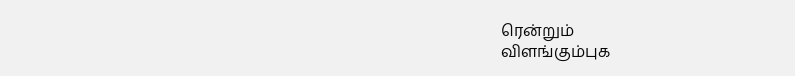ரென்றும்
விளங்கும்புக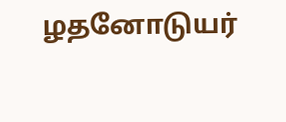ழதனோடுயர்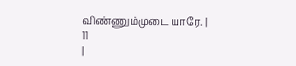விண்ணும்முடை யாரே. |
11
|